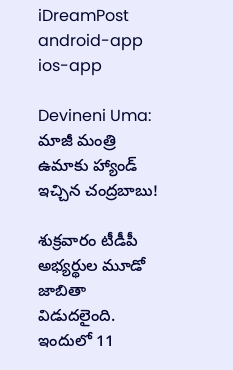iDreamPost
android-app
ios-app

Devineni Uma: మాజీ మంత్రి ఉమాకు హ్యాండ్ ఇచ్చిన చంద్రబాబు!

శుక్రవారం టీడీపీ అభ్యర్థుల మూడో జాబితా విడుదలైంది. ఇందులో 11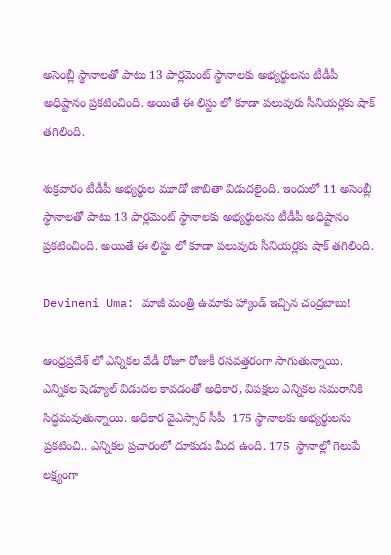అసెంబ్లీ స్థానాలతో పాటు 13 పార్లమెంట్ స్థానాలకు అభ్యర్థులను టీడీపీ అధిష్టానం ప్రకటించింది. అయితే ఈ లిస్టు లో కూడా పలువురు సీనియర్లకు షాక్ తగిలింది.

శుక్రవారం టీడీపీ అభ్యర్థుల మూడో జాబితా విడుదలైంది. ఇందులో 11 అసెంబ్లీ స్థానాలతో పాటు 13 పార్లమెంట్ స్థానాలకు అభ్యర్థులను టీడీపీ అధిష్టానం ప్రకటించింది. అయితే ఈ లిస్టు లో కూడా పలువురు సీనియర్లకు షాక్ తగిలింది.

Devineni Uma: మాజీ మంత్రి ఉమాకు హ్యాండ్ ఇచ్చిన చంద్రబాబు!

ఆంధ్రప్రదేశ్ లో ఎన్నికల వేడీ రోజూ రోజుకీ రసవత్తరంగా సాగుతున్నాయి. ఎన్నికల షెడ్యూల్ విడుదల కావడంతో అధికార, విపక్షలు ఎన్నికల సమరానికి సిద్ధమవుతున్నాయి. అధికార వైఎస్సార్ సీపీ  175 స్థానాలకు అభ్యర్థులను ప్రకటించి.. ఎన్నికల ప్రచారంలో దూకుడు మీద ఉంది. 175  స్థానాల్లో గెలుపే లక్ష్యంగా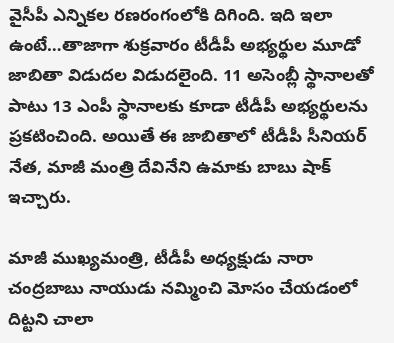వైసీపీ ఎన్నికల రణరంగంలోకి దిగింది. ఇది ఇలా ఉంటే…తాజాగా శుక్రవారం టీడీపీ అభ్యర్థుల మూడో జాబితా విడుదల విడుదలైంది. 11 అసెంబ్లీ స్థానాలతో పాటు 13 ఎంపీ స్థానాలకు కూడా టీడీపీ అభ్యర్థులను ప్రకటించింది. అయితే ఈ జాబితాలో టీడీపీ సీనియర్ నేత, మాజీ మంత్రి దేవినేని ఉమాకు బాబు షాక్ ఇచ్చారు.

మాజీ ముఖ్యమంత్రి, టీడీపీ అధ్యక్షుడు నారా చంద్రబాబు నాయుడు నమ్మించి మోసం చేయడంలో దిట్టని చాలా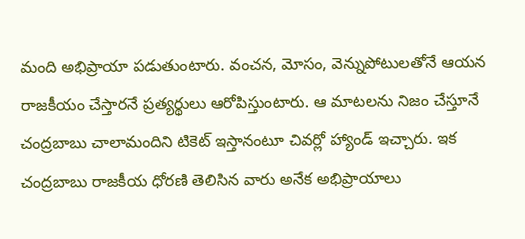మంది అభిప్రాయా పడుతుంటారు. వంచన, మోసం, వెన్నుపోటులతోనే ఆయన రాజకీయం చేస్తారనే ప్రత్యర్థులు ఆరోపిస్తుంటారు. ఆ మాటలను నిజం చేస్తూనే  చంద్రబాబు చాలామందిని టికెట్ ఇస్తానంటూ చివర్లో హ్యాండ్ ఇచ్చారు. ఇక చంద్రబాబు రాజకీయ ధోరణి తెలిసిన వారు అనేక అభిప్రాయాలు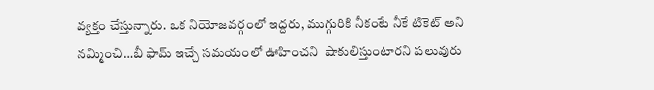వ్యక్తం చేస్తున్నారు. ఒక నియోజవర్గంలో ఇద్దరు, ముగ్గురికి నీకంటే నీకే టికెట్ అని నమ్మించి…బీ ఫామ్ ఇచ్చే సమయంలో ఊహించని  షాకులిస్తుంటారని పలువురు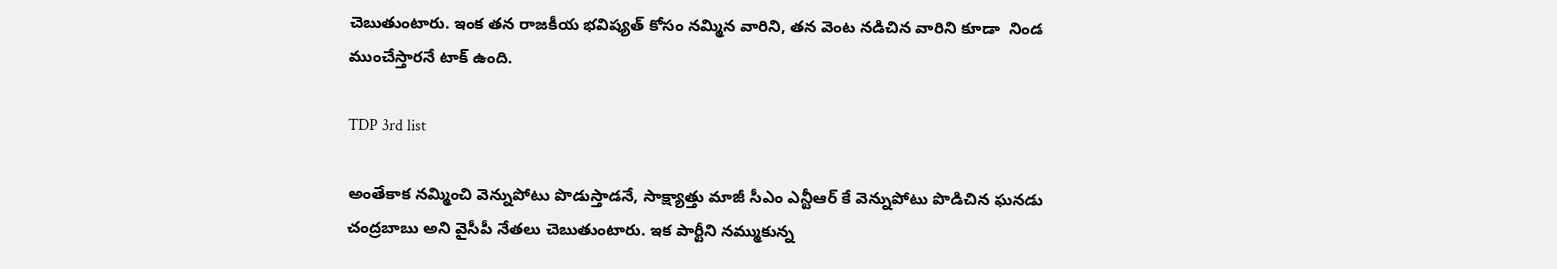చెబుతుంటారు. ఇంక తన రాజకీయ భవిష్యత్ కోసం నమ్మిన వారిని, తన వెంట నడిచిన వారిని కూడా  నిండ ముంచేస్తారనే టాక్ ఉంది.

TDP 3rd list

అంతేకాక నమ్మించి వెన్నుపోటు పొడుస్తాడనే, సాక్ష్యాత్తు మాజీ సీఎం ఎన్టీఆర్ కే వెన్నుపోటు పొడిచిన ఘనడు చంద్రబాబు అని వైసీపీ నేతలు చెబుతుంటారు. ఇక పార్టీని నమ్ముకున్న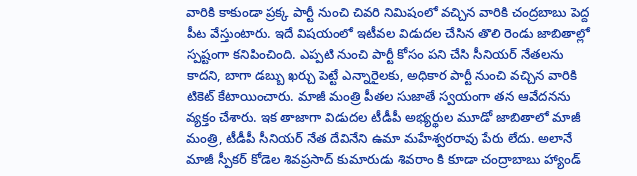వారికి కాకుండా ప్రక్క పార్టీ నుంచి చివరి నిమిషంలో వచ్చిన వారికి చంద్రబాబు పెద్ద పీట వేస్తుంటారు. ఇదే విషయంలో ఇటీవల విడుదల చేసిన తొలి రెండు జాబితాల్లో స్పష్టంగా కనిపించింది. ఎప్పటి నుంచి పార్టీ కోసం పని చేసి సీనియర్ నేతలను కాదని, బాగా డబ్బు ఖర్చు పెట్టే ఎన్నారైలకు, అధికార పార్టీ నుంచి వచ్చిన వారికి టికెట్ కేటాయించారు. మాజీ మంత్రి పీతల సుజాతే స్వయంగా తన ఆవేదనను వ్యక్తం చేశారు. ఇక తాజాగా విడుదల టీడీపీ అభ్యర్థుల మూడో జాబితాలో మాజీ మంత్రి, టీడీపీ సీనియర్ నేత దేవినేని ఉమా మహేశ్వరరావు పేరు లేదు. అలానే మాజీ స్పీకర్ కోడెల శివప్రసాద్ కుమారుడు శివరాం కి కూడా చంద్రాబాబు హ్యాండ్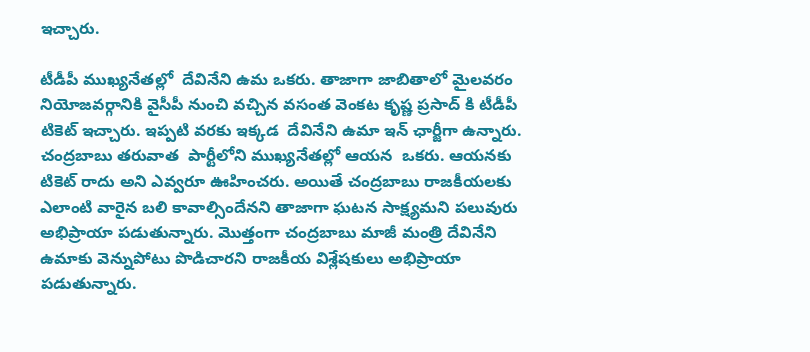ఇచ్చారు.

టీడీపీ ముఖ్యనేతల్లో  దేవినేని ఉమ ఒకరు. తాజాగా జాబితాలో మైలవరం నియోజవర్గానికి వైసీపీ నుంచి వచ్చిన వసంత వెంకట కృష్ణ ప్రసాద్ కి టీడీపీ టికెట్ ఇచ్చారు. ఇప్పటి వరకు ఇక్కడ  దేవినేని ఉమా ఇన్ ఛార్జీగా ఉన్నారు. చంద్రబాబు తరువాత  పార్టీలోని ముఖ్యనేతల్లో ఆయన  ఒకరు. ఆయనకు టికెట్ రాదు అని ఎవ్వరూ ఊహించరు. అయితే చంద్రబాబు రాజకీయలకు ఎలాంటి వారైన బలి కావాల్సిందేనని తాజాగా ఘటన సాక్ష్యమని పలువురు అభిప్రాయా పడుతున్నారు. మొత్తంగా చంద్రబాబు మాజీ మంత్రి దేవినేని ఉమాకు వెన్నుపోటు పొడిచారని రాజకీయ విశ్లేషకులు అభిప్రాయా పడుతున్నారు.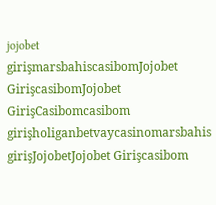jojobet girişmarsbahiscasibomJojobet GirişcasibomJojobet GirişCasibomcasibom girişholiganbetvaycasinomarsbahis girişJojobetJojobet Girişcasibom